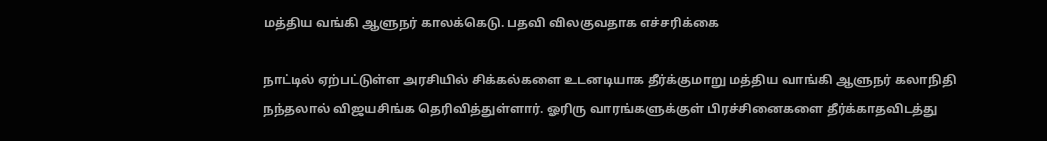மத்திய வங்கி ஆளுநர் காலக்கெடு. பதவி விலகுவதாக எச்சரிக்கை

நாட்டில் ஏற்பட்டுள்ள அரசியில் சிக்கல்களை உடனடியாக தீர்க்குமாறு மத்திய வாங்கி ஆளுநர் கலாநிதி நந்தலால் விஜயசிங்க தெரிவித்துள்ளார். ஓரிரு வாரங்களுக்குள் பிரச்சினைகளை தீர்க்காதவிடத்து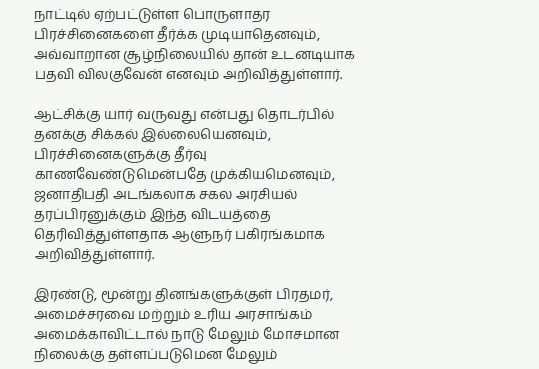நாட்டில் ஏற்பட்டுள்ள பொருளாதர பிரச்சினைகளை தீர்க்க முடியாதெனவும், அவ்வாறான சூழ்நிலையில் தான் உடனடியாக பதவி விலகுவேன் எனவும் அறிவித்துள்ளார்.

ஆட்சிக்கு யார் வருவது என்பது தொடர்பில் தனக்கு சிக்கல் இல்லையெனவும், பிரச்சினைகளுக்கு தீர்வு காணவேண்டுமென்பதே முக்கியமெனவும், ஜனாதிபதி அடங்கலாக சகல அரசியல் தரப்பிரனுக்கும் இந்த விடயத்தை தெரிவித்துள்ளதாக ஆளுநர் பகிரங்கமாக அறிவித்துள்ளார்.

இரண்டு, மூன்று தினங்களுக்குள் பிரதமர், அமைச்சரவை மற்றும் உரிய அரசாங்கம் அமைக்காவிட்டால் நாடு மேலும் மோசமான நிலைக்கு தள்ளப்படுமென மேலும்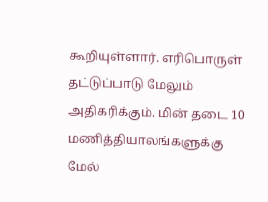கூறியுள்ளார். எரிபொருள் தட்டுப்பாடு மேலும் அதிகரிக்கும். மின் தடை 10 மணித்தியாலங்களுக்கு மேல்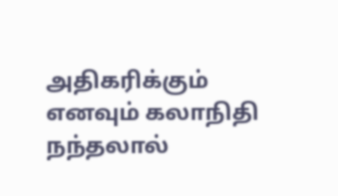அதிகரிக்கும் எனவும் கலாநிதி நந்தலால்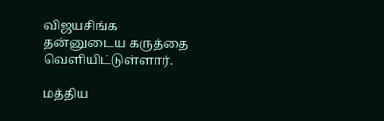விஜயசிங்க தன்னுடைய கருத்தை வெளியிட்டுள்ளார்.

மத்திய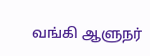வங்கி ஆளுநர்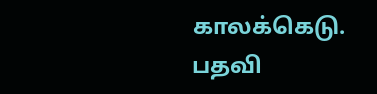காலக்கெடு. பதவி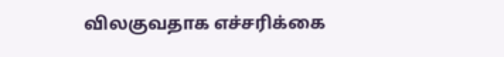விலகுவதாக எச்சரிக்கை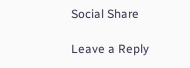Social Share

Leave a Reply